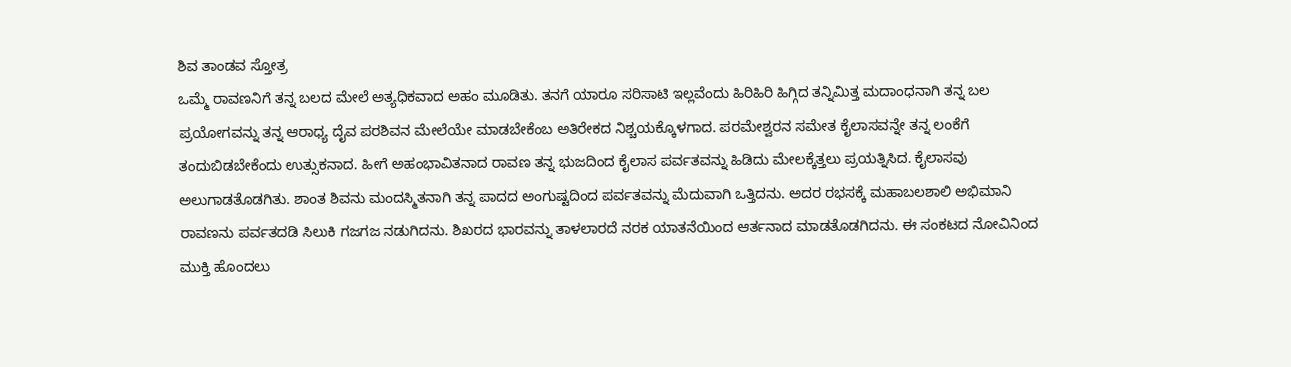ಶಿವ ತಾಂಡವ ಸ್ತೋತ್ರ
ಒಮ್ಮೆ ರಾವಣನಿಗೆ ತನ್ನ ಬಲದ ಮೇಲೆ ಅತ್ಯಧಿಕವಾದ ಅಹಂ ಮೂಡಿತು. ತನಗೆ ಯಾರೂ ಸರಿಸಾಟಿ ಇಲ್ಲವೆಂದು ಹಿರಿಹಿರಿ ಹಿಗ್ಗಿದ ತನ್ನಿಮಿತ್ತ ಮದಾಂಧನಾಗಿ ತನ್ನ ಬಲ ಪ್ರಯೋಗವನ್ನು ತನ್ನ ಆರಾಧ್ಯ ದೈವ ಪರಶಿವನ ಮೇಲೆಯೇ ಮಾಡಬೇಕೆಂಬ ಅತಿರೇಕದ ನಿಶ್ಚಯಕ್ಕೊಳಗಾದ. ಪರಮೇಶ್ವರನ ಸಮೇತ ಕೈಲಾಸವನ್ನೇ ತನ್ನ ಲಂಕೆಗೆ ತಂದುಬಿಡಬೇಕೆಂದು ಉತ್ಸುಕನಾದ. ಹೀಗೆ ಅಹಂಭಾವಿತನಾದ ರಾವಣ ತನ್ನ ಭುಜದಿಂದ ಕೈಲಾಸ ಪರ್ವತವನ್ನು ಹಿಡಿದು ಮೇಲಕ್ಕೆತ್ತಲು ಪ್ರಯತ್ನಿಸಿದ. ಕೈಲಾಸವು ಅಲುಗಾಡತೊಡಗಿತು. ಶಾಂತ ಶಿವನು ಮಂದಸ್ಮಿತನಾಗಿ ತನ್ನ ಪಾದದ ಅಂಗುಷ್ಟದಿಂದ ಪರ್ವತವನ್ನು ಮೆದುವಾಗಿ ಒತ್ತಿದನು. ಅದರ ರಭಸಕ್ಕೆ ಮಹಾಬಲಶಾಲಿ ಅಭಿಮಾನಿ ರಾವಣನು ಪರ್ವತದಡಿ ಸಿಲುಕಿ ಗಜಗಜ ನಡುಗಿದನು. ಶಿಖರದ ಭಾರವನ್ನು ತಾಳಲಾರದೆ ನರಕ ಯಾತನೆಯಿಂದ ಆರ್ತನಾದ ಮಾಡತೊಡಗಿದನು. ಈ ಸಂಕಟದ ನೋವಿನಿಂದ ಮುಕ್ತಿ ಹೊಂದಲು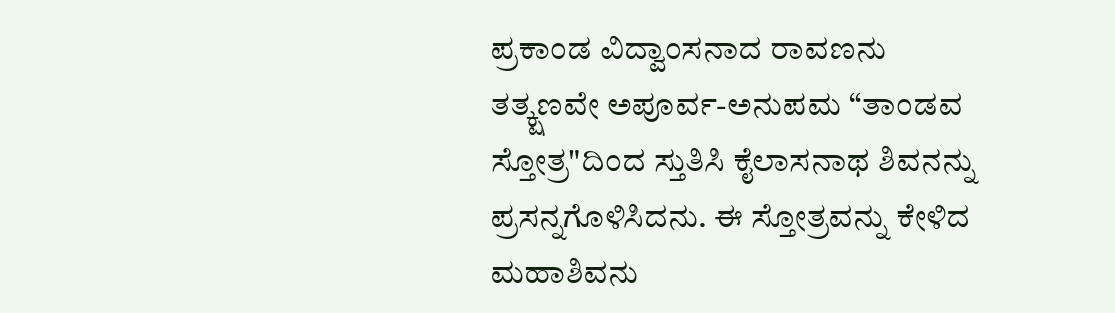ಪ್ರಕಾಂಡ ವಿದ್ವಾಂಸನಾದ ರಾವಣನು ತತ್ಕ್ಷಣವೇ ಅಪೂರ್ವ-ಅನುಪಮ “ತಾಂಡವ ಸ್ತೋತ್ರ"ದಿಂದ ಸ್ತುತಿಸಿ ಕೈಲಾಸನಾಥ ಶಿವನನ್ನು ಪ್ರಸನ್ನಗೊಳಿಸಿದನು. ಈ ಸ್ತೋತ್ರವನ್ನು ಕೇಳಿದ ಮಹಾಶಿವನು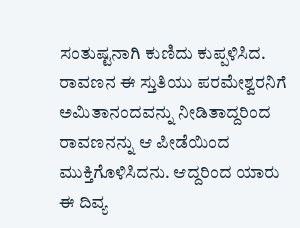ಸಂತುಷ್ಟನಾಗಿ ಕುಣಿದು ಕುಪ್ಪಳಿಸಿದ. ರಾವಣನ ಈ ಸ್ತುತಿಯು ಪರಮೇಶ್ವರನಿಗೆ ಅಮಿತಾನಂದವನ್ನು ನೀಡಿತಾದ್ದರಿಂದ ರಾವಣನನ್ನು ಆ ಪೀಡೆಯಿಂದ ಮುಕ್ತಿಗೊಳಿಸಿದನು. ಆದ್ದರಿಂದ ಯಾರು ಈ ದಿವ್ಯ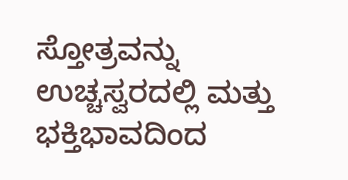ಸ್ತೋತ್ರವನ್ನು ಉಚ್ಚಸ್ವರದಲ್ಲಿ ಮತ್ತು ಭಕ್ತಿಭಾವದಿಂದ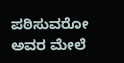ಪಠಿಸುವರೋ ಅವರ ಮೇಲೆ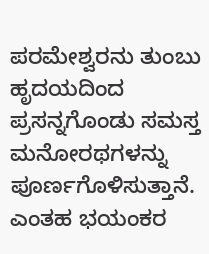ಪರಮೇಶ್ವರನು ತುಂಬು ಹೃದಯದಿಂದ ಪ್ರಸನ್ನಗೊಂಡು ಸಮಸ್ತ ಮನೋರಥಗಳನ್ನು ಪೂರ್ಣಗೊಳಿಸುತ್ತಾನೆ. ಎಂತಹ ಭಯಂಕರ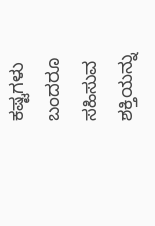ಕಷ್ಟಗಳು ಬಂದರೂ ಸಹಿಸುವ ಶಕ್ತಿಯನ್ನು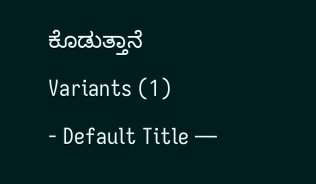ಕೊಡುತ್ತಾನೆ
Variants (1)
- Default Title —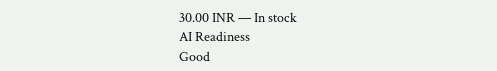30.00 INR — In stock
AI Readiness
Good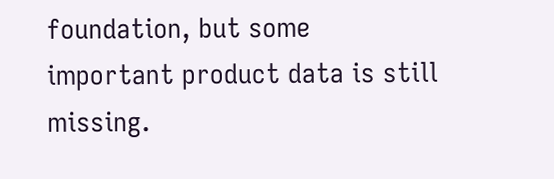foundation, but some important product data is still missing.